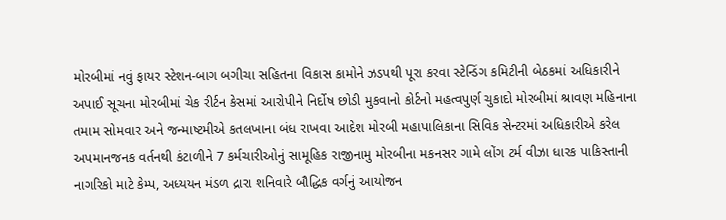મોરબીમાં નવું ફાયર સ્ટેશન-બાગ બગીચા સહિતના વિકાસ કામોને ઝડપથી પૂરા કરવા સ્ટેન્ડિંગ કમિટીની બેઠકમાં અધિકારીને અપાઈ સૂચના મોરબીમાં ચેક રીર્ટન કેસમાં આરોપીને નિર્દોષ છોડી મુકવાનો કોર્ટનો મહત્વપુર્ણ ચુકાદો મોરબીમાં શ્રાવણ મહિનાના તમામ સોમવાર અને જન્માષ્ટમીએ કતલખાના બંધ રાખવા આદેશ મોરબી મહાપાલિકાના સિવિક સેન્ટરમાં અધિકારીએ કરેલ અપમાનજનક વર્તનથી કંટાળીને 7 કર્મચારીઓનું સામૂહિક રાજીનામુ મોરબીના મકનસર ગામે લોંગ ટર્મ વીઝા ધારક પાકિસ્તાની નાગરિકો માટે કેમ્પ, અધ્યયન મંડળ દ્રારા શનિવારે બૌદ્ધિક વર્ગનું આયોજન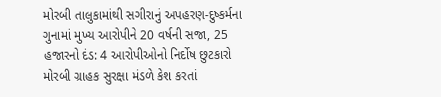મોરબી તાલુકામાંથી સગીરાનું અપહરણ-દુષ્કર્મના ગુનામાં મુખ્ય આરોપીને 20 વર્ષની સજા, 25 હજારનો દંડ: 4 આરોપીઓનો નિર્દોષ છુટકારો મોરબી ગ્રાહક સુરક્ષા મંડળે કેશ કરતાં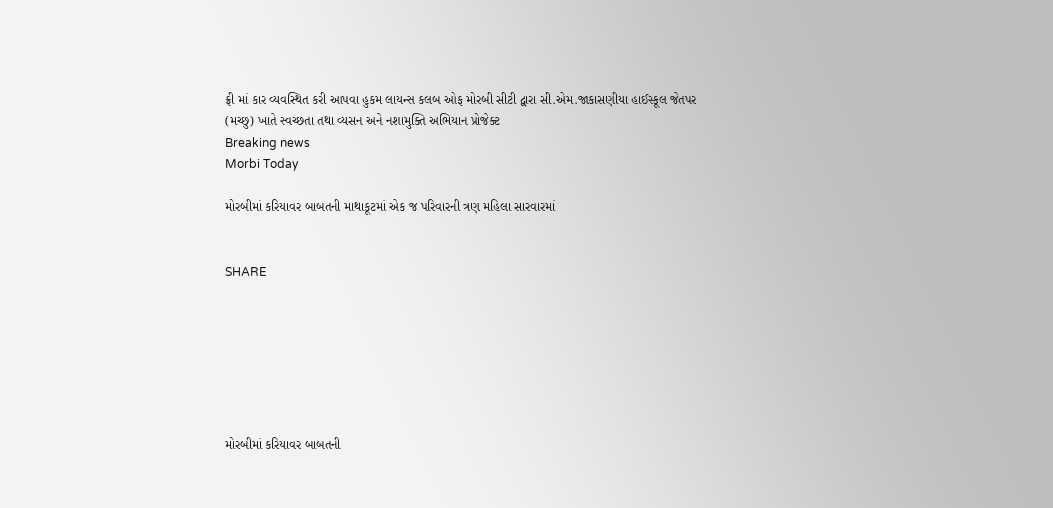ફ્રી માં કાર વ્યવસ્થિત કરી આપવા હુકમ લાયન્સ કલબ ઓફ મોરબી સીટી દ્વારા સી.એમ.જાકાસણીયા હાઈસ્કૂલ જેતપર (મચ્છુ) ખાતે સ્વચ્છતા તથા વ્યસન અને નશામુક્તિ અભિયાન પ્રોજેક્ટ
Breaking news
Morbi Today

મોરબીમાં કરિયાવર બાબતની માથાકૂટમાં એક જ પરિવારની ત્રણ મહિલા સારવારમાં


SHARE







મોરબીમાં કરિયાવર બાબતની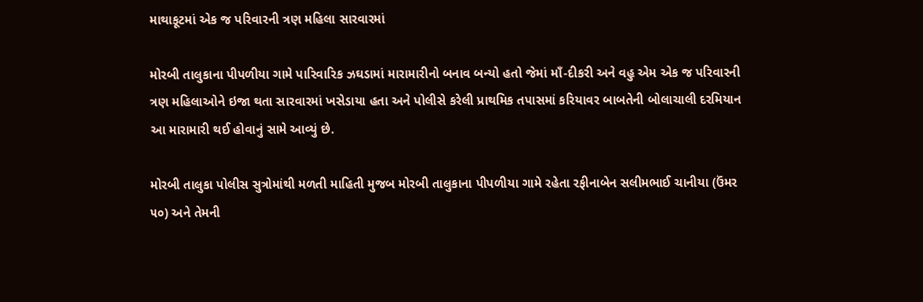માથાકૂટમાં એક જ પરિવારની ત્રણ મહિલા સારવારમાં

મોરબી તાલુકાના પીપળીયા ગામે પારિવારિક ઝઘડામાં મારામારીનો બનાવ બન્યો હતો જેમાં માઁ-દીકરી અને વહુ એમ એક જ પરિવારની ત્રણ મહિલાઓને ઇજા થતા સારવારમાં ખસેડાયા હતા અને પોલીસે કરેલી પ્રાથમિક તપાસમાં કરિયાવર બાબતેની બોલાચાલી દરમિયાન આ મારામારી થઈ હોવાનું સામે આવ્યું છે.

મોરબી તાલુકા પોલીસ સુત્રોમાંથી મળતી માહિતી મુજબ મોરબી તાલુકાના પીપળીયા ગામે રહેતા રફીનાબેન સલીમભાઈ ચાનીયા (ઉંમર ૫૦) અને તેમની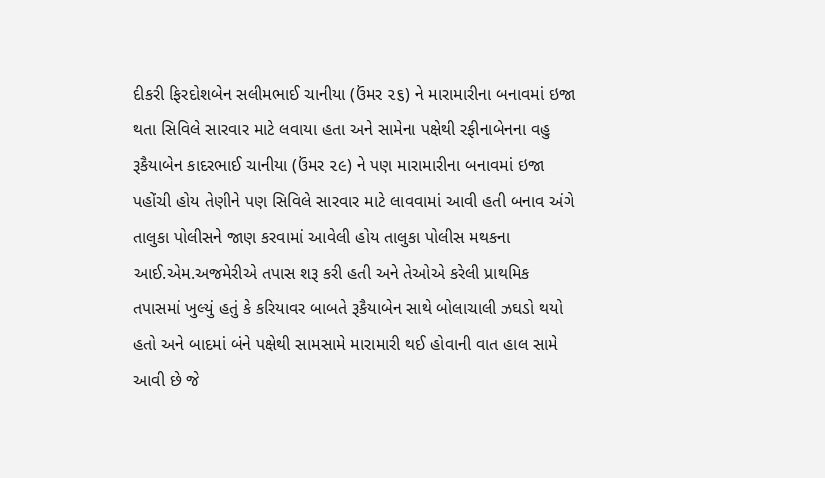દીકરી ફિરદોશબેન સલીમભાઈ ચાનીયા (ઉંમર ૨૬) ને મારામારીના બનાવમાં ઇજા થતા સિવિલે સારવાર માટે લવાયા હતા અને સામેના પક્ષેથી રફીનાબેનના વહુ રૂકૈયાબેન કાદરભાઈ ચાનીયા (ઉંમર ૨૯) ને પણ મારામારીના બનાવમાં ઇજા પહોંચી હોય તેણીને પણ સિવિલે સારવાર માટે લાવવામાં આવી હતી બનાવ અંગે તાલુકા પોલીસને જાણ કરવામાં આવેલી હોય તાલુકા પોલીસ મથકના આઈ.એમ.અજમેરીએ તપાસ શરૂ કરી હતી અને તેઓએ કરેલી પ્રાથમિક તપાસમાં ખુલ્યું હતું કે કરિયાવર બાબતે રૂકૈયાબેન સાથે બોલાચાલી ઝઘડો થયો હતો અને બાદમાં બંને પક્ષેથી સામસામે મારામારી થઈ હોવાની વાત હાલ સામે આવી છે જે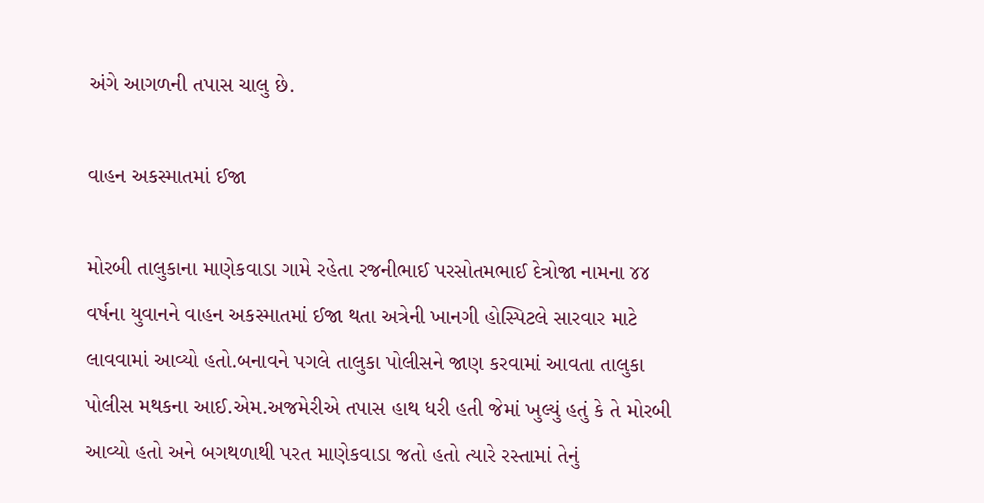અંગે આગળની તપાસ ચાલુ છે.

વાહન અકસ્માતમાં ઈજા

મોરબી તાલુકાના માણેકવાડા ગામે રહેતા રજનીભાઈ પરસોતમભાઈ દેત્રોજા નામના ૪૪ વર્ષના યુવાનને વાહન અકસ્માતમાં ઈજા થતા અત્રેની ખાનગી હોસ્પિટલે સારવાર માટે લાવવામાં આવ્યો હતો.બનાવને પગલે તાલુકા પોલીસને જાણ કરવામાં આવતા તાલુકા પોલીસ મથકના આઈ.એમ.અજમેરીએ તપાસ હાથ ધરી હતી જેમાં ખુલ્યું હતું કે તે મોરબી આવ્યો હતો અને બગથળાથી પરત માણેકવાડા જતો હતો ત્યારે રસ્તામાં તેનું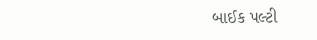બાઈક પલ્ટી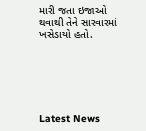મારી જતા ઇજાઓ થવાથી તેને સારવારમાં ખસેડાયો હતો.






Latest News